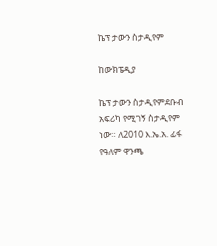ኬፕ ታውን ስታዲየም

ከውክፔዲያ

ኬፕ ታውን ስታዲየምደቡብ አፍሪካ የሚገኝ ስታዲየም ነው። ለ2010 እ.ኤ.አ. ፊፋ የዓለም ዋንጫ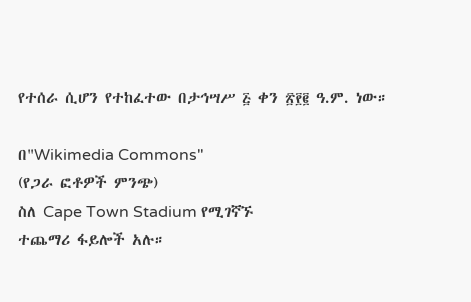የተሰራ ሲሆን የተከፈተው በታኅሣሥ ፭ ቀን ፳፻፪ ዓ.ም. ነው።

በ"Wikimedia Commons"
(የጋራ ፎቶዎች ምንጭ)
ስለ Cape Town Stadium የሚገኛኙ
ተጨማሪ ፋይሎች አሉ።